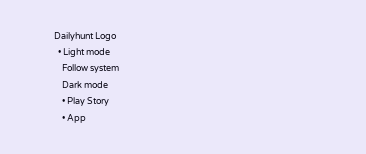Dailyhunt Logo
  • Light mode
    Follow system
    Dark mode
    • Play Story
    • App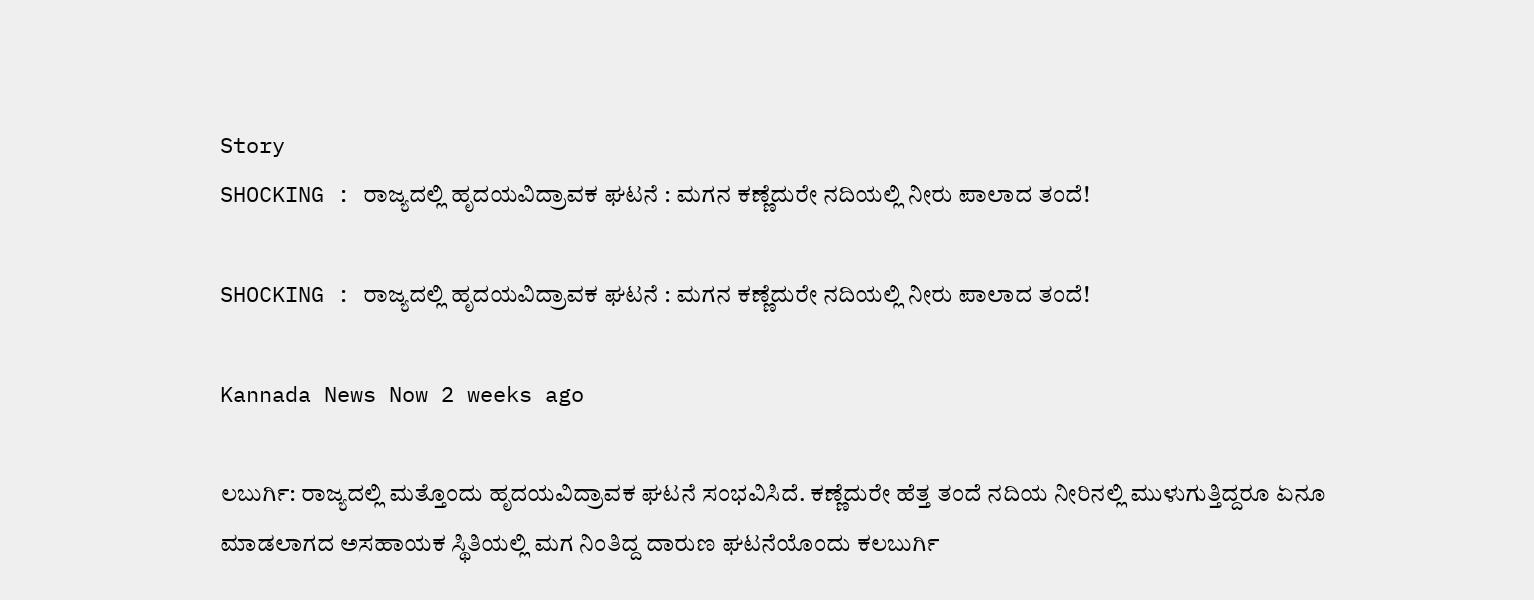Story
SHOCKING : ರಾಜ್ಯದಲ್ಲಿ ಹೃದಯವಿದ್ರಾವಕ ಘಟನೆ : ಮಗನ ಕಣ್ಣೆದುರೇ ನದಿಯಲ್ಲಿ ನೀರು ಪಾಲಾದ ತಂದೆ!

SHOCKING : ರಾಜ್ಯದಲ್ಲಿ ಹೃದಯವಿದ್ರಾವಕ ಘಟನೆ : ಮಗನ ಕಣ್ಣೆದುರೇ ನದಿಯಲ್ಲಿ ನೀರು ಪಾಲಾದ ತಂದೆ!

Kannada News Now 2 weeks ago

ಲಬುರ್ಗಿ: ರಾಜ್ಯದಲ್ಲಿ ಮತ್ತೊಂದು ಹೃದಯವಿದ್ರಾವಕ ಘಟನೆ ಸಂಭವಿಸಿದೆ. ಕಣ್ಣೆದುರೇ ಹೆತ್ತ ತಂದೆ ನದಿಯ ನೀರಿನಲ್ಲಿ ಮುಳುಗುತ್ತಿದ್ದರೂ ಏನೂ ಮಾಡಲಾಗದ ಅಸಹಾಯಕ ಸ್ಥಿತಿಯಲ್ಲಿ ಮಗ ನಿಂತಿದ್ದ ದಾರುಣ ಘಟನೆಯೊಂದು ಕಲಬುರ್ಗಿ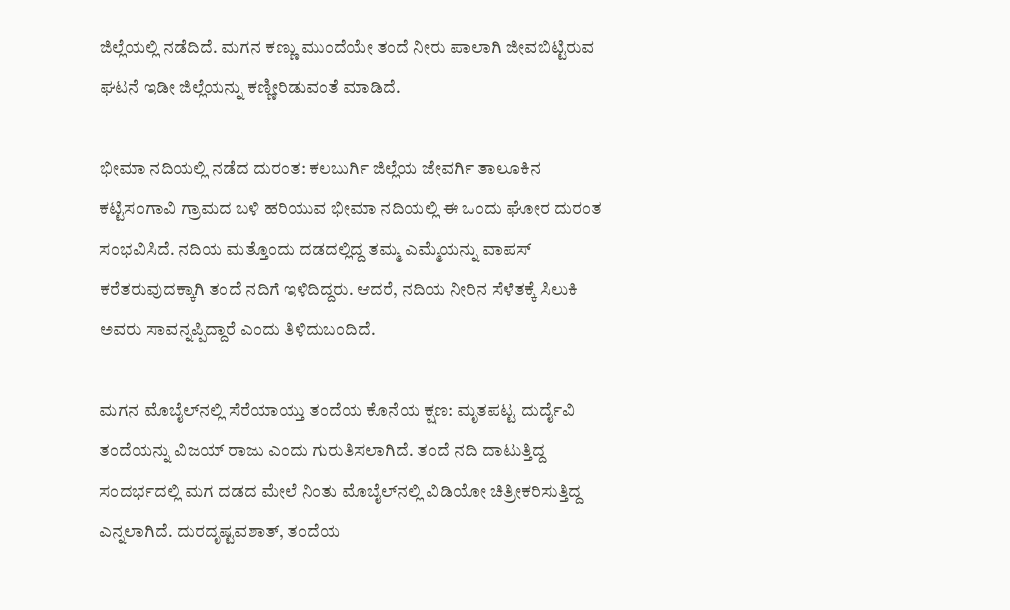ಜಿಲ್ಲೆಯಲ್ಲಿ ನಡೆದಿದೆ. ಮಗನ ಕಣ್ಣು ಮುಂದೆಯೇ ತಂದೆ ನೀರು ಪಾಲಾಗಿ ಜೀವಬಿಟ್ಟಿರುವ ಘಟನೆ ಇಡೀ ಜಿಲ್ಲೆಯನ್ನು ಕಣ್ಣೀರಿಡುವಂತೆ ಮಾಡಿದೆ.

ಭೀಮಾ ನದಿಯಲ್ಲಿ ನಡೆದ ದುರಂತ: ಕಲಬುರ್ಗಿ ಜಿಲ್ಲೆಯ ಜೇವರ್ಗಿ ತಾಲೂಕಿನ ಕಟ್ಟಿಸಂಗಾವಿ ಗ್ರಾಮದ ಬಳಿ ಹರಿಯುವ ಭೀಮಾ ನದಿಯಲ್ಲಿ ಈ ಒಂದು ಘೋರ ದುರಂತ ಸಂಭವಿಸಿದೆ. ನದಿಯ ಮತ್ತೊಂದು ದಡದಲ್ಲಿದ್ದ ತಮ್ಮ ಎಮ್ಮೆಯನ್ನು ವಾಪಸ್ ಕರೆತರುವುದಕ್ಕಾಗಿ ತಂದೆ ನದಿಗೆ ಇಳಿದಿದ್ದರು. ಆದರೆ, ನದಿಯ ನೀರಿನ ಸೆಳೆತಕ್ಕೆ ಸಿಲುಕಿ ಅವರು ಸಾವನ್ನಪ್ಪಿದ್ದಾರೆ ಎಂದು ತಿಳಿದುಬಂದಿದೆ.

ಮಗನ ಮೊಬೈಲ್‌ನಲ್ಲಿ ಸೆರೆಯಾಯ್ತು ತಂದೆಯ ಕೊನೆಯ ಕ್ಷಣ: ಮೃತಪಟ್ಟ ದುರ್ದೈವಿ ತಂದೆಯನ್ನು ವಿಜಯ್ ರಾಜು ಎಂದು ಗುರುತಿಸಲಾಗಿದೆ. ತಂದೆ ನದಿ ದಾಟುತ್ತಿದ್ದ ಸಂದರ್ಭದಲ್ಲಿ ಮಗ ದಡದ ಮೇಲೆ ನಿಂತು ಮೊಬೈಲ್‌ನಲ್ಲಿ ವಿಡಿಯೋ ಚಿತ್ರೀಕರಿಸುತ್ತಿದ್ದ ಎನ್ನಲಾಗಿದೆ. ದುರದೃಷ್ಟವಶಾತ್, ತಂದೆಯ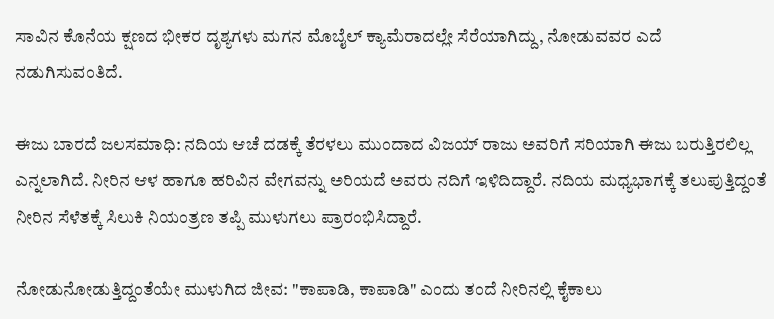ಸಾವಿನ ಕೊನೆಯ ಕ್ಷಣದ ಭೀಕರ ದೃಶ್ಯಗಳು ಮಗನ ಮೊಬೈಲ್ ಕ್ಯಾಮೆರಾದಲ್ಲೇ ಸೆರೆಯಾಗಿದ್ದು, ನೋಡುವವರ ಎದೆ ನಡುಗಿಸುವಂತಿದೆ.

ಈಜು ಬಾರದೆ ಜಲಸಮಾಧಿ: ನದಿಯ ಆಚೆ ದಡಕ್ಕೆ ತೆರಳಲು ಮುಂದಾದ ವಿಜಯ್ ರಾಜು ಅವರಿಗೆ ಸರಿಯಾಗಿ ಈಜು ಬರುತ್ತಿರಲಿಲ್ಲ ಎನ್ನಲಾಗಿದೆ. ನೀರಿನ ಆಳ ಹಾಗೂ ಹರಿವಿನ ವೇಗವನ್ನು ಅರಿಯದೆ ಅವರು ನದಿಗೆ ಇಳಿದಿದ್ದಾರೆ. ನದಿಯ ಮಧ್ಯಭಾಗಕ್ಕೆ ತಲುಪುತ್ತಿದ್ದಂತೆ ನೀರಿನ ಸೆಳೆತಕ್ಕೆ ಸಿಲುಕಿ ನಿಯಂತ್ರಣ ತಪ್ಪಿ ಮುಳುಗಲು ಪ್ರಾರಂಭಿಸಿದ್ದಾರೆ.

ನೋಡುನೋಡುತ್ತಿದ್ದಂತೆಯೇ ಮುಳುಗಿದ ಜೀವ: "ಕಾಪಾಡಿ, ಕಾಪಾಡಿ" ಎಂದು ತಂದೆ ನೀರಿನಲ್ಲಿ ಕೈಕಾಲು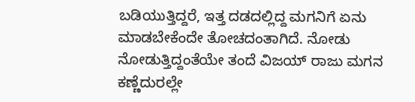ಬಡಿಯುತ್ತಿದ್ದರೆ, ಇತ್ತ ದಡದಲ್ಲಿದ್ದ ಮಗನಿಗೆ ಏನು ಮಾಡಬೇಕೆಂದೇ ತೋಚದಂತಾಗಿದೆ. ನೋಡು ನೋಡುತ್ತಿದ್ದಂತೆಯೇ ತಂದೆ ವಿಜಯ್ ರಾಜು ಮಗನ ಕಣ್ಣೆದುರಲ್ಲೇ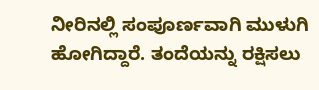ನೀರಿನಲ್ಲಿ ಸಂಪೂರ್ಣವಾಗಿ ಮುಳುಗಿ ಹೋಗಿದ್ದಾರೆ. ತಂದೆಯನ್ನು ರಕ್ಷಿಸಲು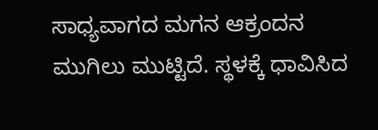ಸಾಧ್ಯವಾಗದ ಮಗನ ಆಕ್ರಂದನ ಮುಗಿಲು ಮುಟ್ಟಿದೆ. ಸ್ಥಳಕ್ಕೆ ಧಾವಿಸಿದ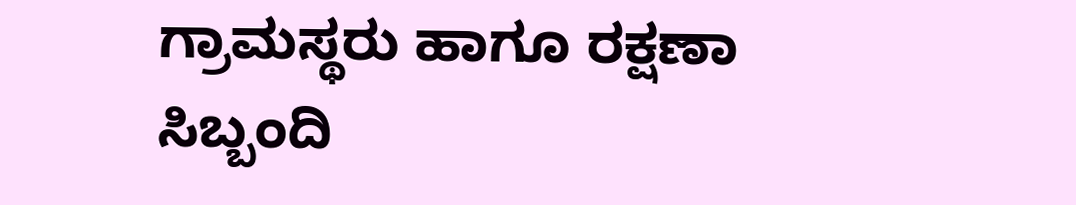ಗ್ರಾಮಸ್ಥರು ಹಾಗೂ ರಕ್ಷಣಾ ಸಿಬ್ಬಂದಿ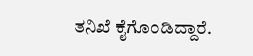ತನಿಖೆ ಕೈಗೊಂಡಿದ್ದಾರೆ.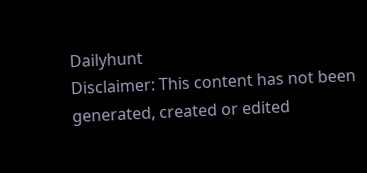Dailyhunt
Disclaimer: This content has not been generated, created or edited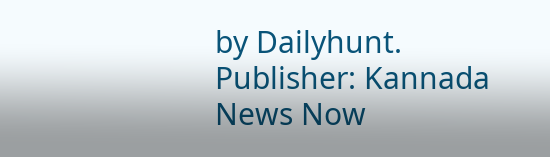by Dailyhunt. Publisher: Kannada News Now